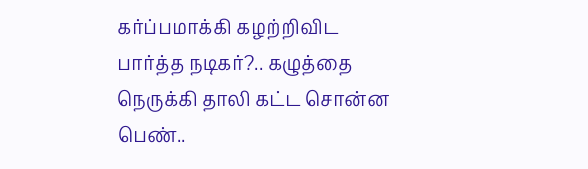கர்ப்பமாக்கி கழற்றிவிட பார்த்த நடிகர்?.. கழுத்தை நெருக்கி தாலி கட்ட சொன்ன பெண்..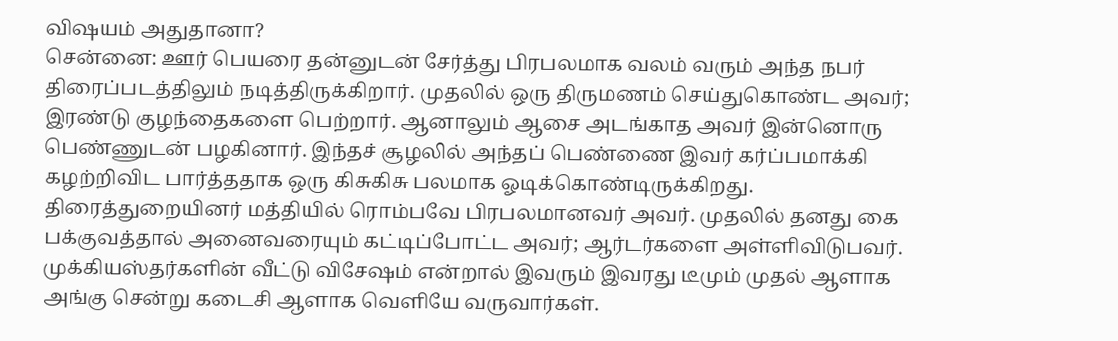விஷயம் அதுதானா?
சென்னை: ஊர் பெயரை தன்னுடன் சேர்த்து பிரபலமாக வலம் வரும் அந்த நபர் திரைப்படத்திலும் நடித்திருக்கிறார். முதலில் ஒரு திருமணம் செய்துகொண்ட அவர்; இரண்டு குழந்தைகளை பெற்றார். ஆனாலும் ஆசை அடங்காத அவர் இன்னொரு பெண்ணுடன் பழகினார். இந்தச் சூழலில் அந்தப் பெண்ணை இவர் கர்ப்பமாக்கி கழற்றிவிட பார்த்ததாக ஒரு கிசுகிசு பலமாக ஓடிக்கொண்டிருக்கிறது.
திரைத்துறையினர் மத்தியில் ரொம்பவே பிரபலமானவர் அவர். முதலில் தனது கை பக்குவத்தால் அனைவரையும் கட்டிப்போட்ட அவர்; ஆர்டர்களை அள்ளிவிடுபவர். முக்கியஸ்தர்களின் வீட்டு விசேஷம் என்றால் இவரும் இவரது டீமும் முதல் ஆளாக அங்கு சென்று கடைசி ஆளாக வெளியே வருவார்கள்.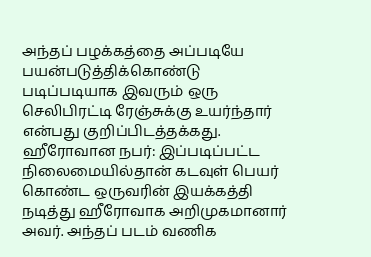அந்தப் பழக்கத்தை அப்படியே பயன்படுத்திக்கொண்டு படிப்படியாக இவரும் ஒரு செலிபிரட்டி ரேஞ்சுக்கு உயர்ந்தார் என்பது குறிப்பிடத்தக்கது.
ஹீரோவான நபர்: இப்படிப்பட்ட நிலைமையில்தான் கடவுள் பெயர் கொண்ட ஒருவரின் இயக்கத்தி நடித்து ஹீரோவாக அறிமுகமானார் அவர். அந்தப் படம் வணிக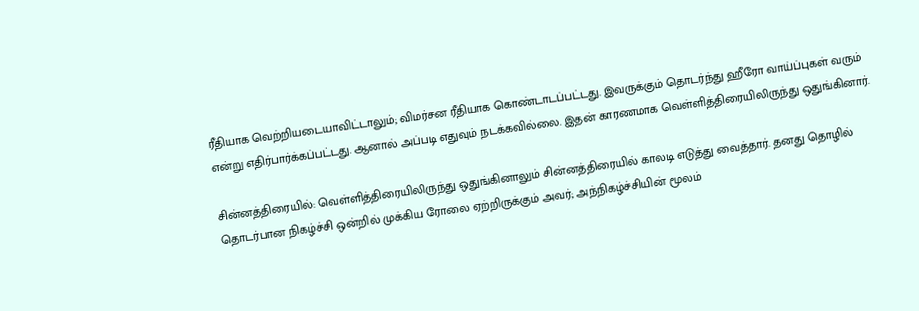ரீதியாக வெற்றியடையாவிட்டாலும்; விமர்சன ரீதியாக கொண்டாடப்பட்டது. இவருக்கும் தொடர்ந்து ஹீரோ வாய்ப்புகள் வரும் என்று எதிர்பார்க்கப்பட்டது. ஆனால் அப்படி எதுவும் நடக்கவில்லை. இதன் காரணமாக வெள்ளித்திரையிலிருந்து ஒதுங்கினார்.

சின்னத்திரையில்: வெள்ளித்திரையிலிருந்து ஒதுங்கினாலும் சின்னத்திரையில் காலடி எடுத்து வைத்தார். தனது தொழில் தொடர்பான நிகழ்ச்சி ஒன்றில் முக்கிய ரோலை ஏற்றிருக்கும் அவர்; அந்நிகழ்ச்சியின் மூலம்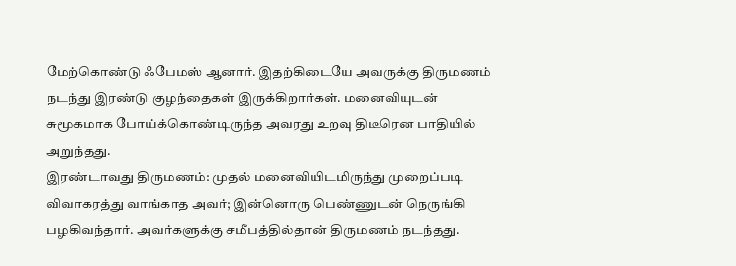மேற்கொண்டு ஃபேமஸ் ஆனார். இதற்கிடையே அவருக்கு திருமணம் நடந்து இரண்டு குழந்தைகள் இருக்கிறார்கள். மனைவியுடன் சுமூகமாக போய்க்கொண்டிருந்த அவரது உறவு திடீரென பாதியில் அறுந்தது.
இரண்டாவது திருமணம்: முதல் மனைவியிடமிருந்து முறைப்படி விவாகரத்து வாங்காத அவர்; இன்னொரு பெண்ணுடன் நெருங்கி பழகிவந்தார். அவர்களுக்கு சமீபத்தில்தான் திருமணம் நடந்தது.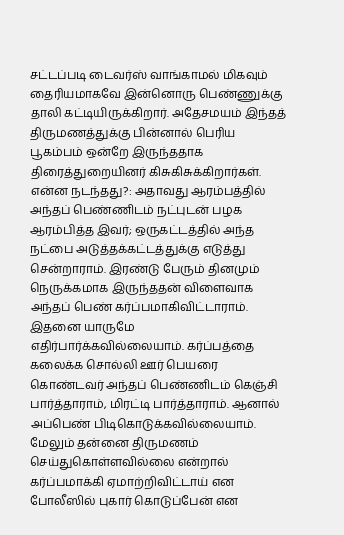சட்டப்படி டைவர்ஸ் வாங்காமல் மிகவும் தைரியமாகவே இன்னொரு பெண்ணுக்கு தாலி கட்டியிருக்கிறார். அதேசமயம் இந்தத் திருமணத்துக்கு பின்னால் பெரிய பூகம்பம் ஒன்றே இருந்ததாக திரைத்துறையினர் கிசுகிசுக்கிறார்கள்.
என்ன நடந்தது?: அதாவது ஆரம்பத்தில் அந்தப் பெண்ணிடம் நட்புடன் பழக ஆரம்பித்த இவர்; ஒருகட்டத்தில் அந்த நட்பை அடுத்தக்கட்டத்துக்கு எடுத்து சென்றாராம். இரண்டு பேரும் தினமும் நெருக்கமாக இருந்ததன் விளைவாக அந்தப் பெண் கர்ப்பமாகிவிட்டாராம். இதனை யாருமே எதிர்பார்க்கவில்லையாம். கர்ப்பத்தை கலைக்க சொல்லி ஊர் பெயரை கொண்டவர் அந்தப் பெண்ணிடம் கெஞ்சி பார்த்தாராம், மிரட்டி பார்த்தாராம். ஆனால் அப்பெண் பிடிகொடுக்கவில்லையாம். மேலும் தன்னை திருமணம் செய்துகொள்ளவில்லை என்றால் கர்ப்பமாக்கி ஏமாற்றிவிட்டாய் என போலீஸில் புகார் கொடுப்பேன் என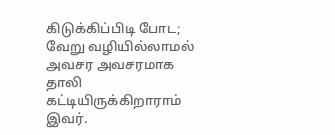கிடுக்கிப்பிடி போட; வேறு வழியில்லாமல் அவசர அவசரமாக தாலி கட்டியிருக்கிறாராம் இவர்.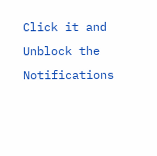Click it and Unblock the Notifications